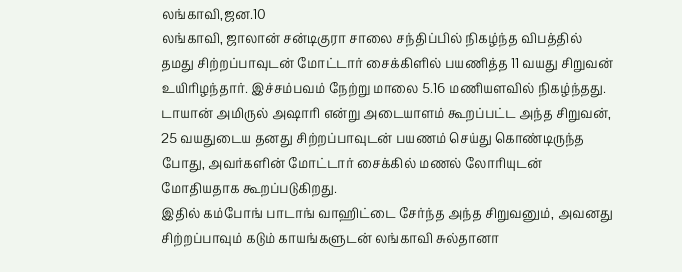லங்காவி,ஜன.10
லங்காவி, ஜாலான் சன்டிகுரா சாலை சந்திப்பில் நிகழ்ந்த விபத்தில் தமது சிற்றப்பாவுடன் மோட்டார் சைக்கிளில் பயணித்த 11 வயது சிறுவன் உயிரிழந்தார். இச்சம்பவம் நேற்று மாலை 5.16 மணியளவில் நிகழ்ந்தது.
டாயான் அமிருல் அஷாரி என்று அடையாளம் கூறப்பட்ட அந்த சிறுவன், 25 வயதுடைய தனது சிற்றப்பாவுடன் பயணம் செய்து கொண்டிருந்த போது, அவர்களின் மோட்டார் சைக்கில் மணல் லோரியுடன் மோதியதாக கூறப்படுகிறது.
இதில் கம்போங் பாடாங் வாஹிட்டை சேர்ந்த அந்த சிறுவனும், அவனது சிற்றப்பாவும் கடும் காயங்களுடன் லங்காவி சுல்தானா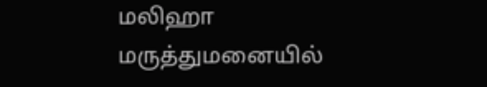மலிஹா மருத்துமனையில்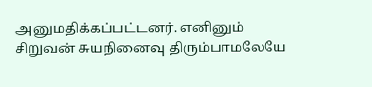அனுமதிக்கப்பட்டனர். எனினும் சிறுவன் சுயநினைவு திரும்பாமலேயே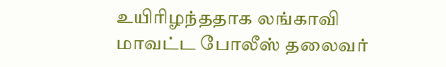உயிரிழந்ததாக லங்காவி மாவட்ட போலீஸ் தலைவர்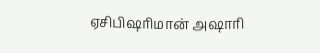ஏசிபிஷரிமான் அஷாரி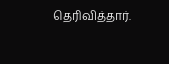தெரிவித்தார்.